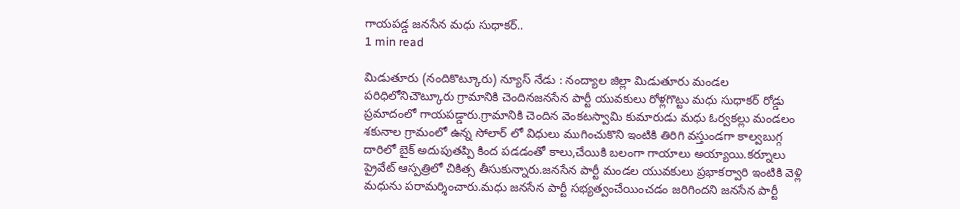గాయపడ్డ జనసేన మధు సుధాకర్..
1 min read

మిడుతూరు (నందికొట్కూరు) న్యూస్ నేడు : నంద్యాల జిల్లా మిడుతూరు మండల పరిధిలోనిచౌట్కూరు గ్రామానికి చెందినజనసేన పార్టీ యువకులు రోళ్లగొట్టు మధు సుధాకర్ రోడ్డు ప్రమాదంలో గాయపడ్డారు.గ్రామానికి చెందిన వెంకటస్వామి కుమారుడు మధు ఓర్వకల్లు మండలం శకునాల గ్రామంలో ఉన్న సోలార్ లో విధులు ముగించుకొని ఇంటికి తిరిగి వస్తుండగా కాల్వబుగ్గ దారిలో బైక్ అదుపుతప్పి కింద పడడంతో కాలు,చేయికి బలంగా గాయాలు అయ్యాయి.కర్నూలు ప్రైవేట్ ఆస్పత్రిలో చికిత్స తీసుకున్నారు.జనసేన పార్టీ మండల యువకులు ప్రభాకర్వారి ఇంటికి వెళ్లి మధును పరామర్శించారు.మధు జనసేన పార్టీ సభ్యత్వంచేయించడం జరిగిందని జనసేన పార్టీ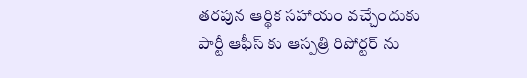తరపున ఆర్థిక సహాయం వచ్చేందుకు పార్టీ ఆఫీస్ కు ఆస్పత్రి రిపోర్టర్ ను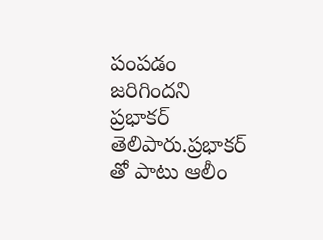పంపడం జరిగిందని ప్రభాకర్ తెలిపారు.ప్రభాకర్ తో పాటు ఆలీం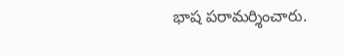భాష పరామర్శించారు.